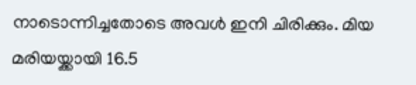നാടൊന്നിച്ചതോടെ അവള്‍ ഇനി ചിരിക്കും. മിയ മരിയയ്ക്കായി 16.5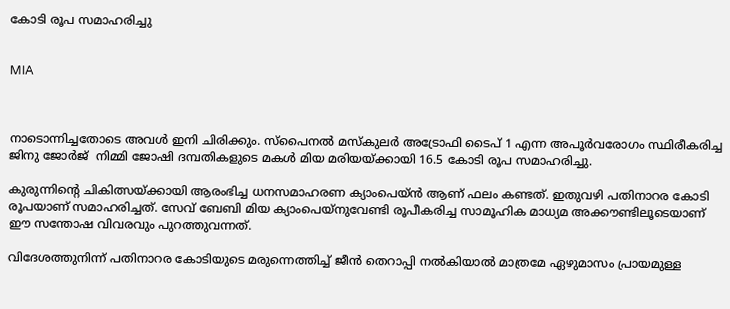കോടി രൂപ സമാഹരിച്ചു


MIA



നാടൊന്നിച്ചതോടെ അവള്‍ ഇനി ചിരിക്കും. സ്‌പൈനല്‍ മസ്‌കുലര്‍ അട്രോഫി ടൈപ് 1 എന്ന അപൂര്‍വരോഗം സ്ഥിരീകരിച്ച ജിനു ജോര്‍ജ്  നിമ്മി ജോഷി ദമ്പതികളുടെ മകള്‍ മിയ മരിയയ്ക്കായി 16.5 കോടി രൂപ സമാഹരിച്ചു.

കുരുന്നിന്റെ ചികിത്സയ്ക്കായി ആരംഭിച്ച ധനസമാഹരണ ക്യാംപെയ്ന്‍ ആണ് ഫലം കണ്ടത്. ഇതുവഴി പതിനാറര കോടി രൂപയാണ് സമാഹരിച്ചത്. സേവ് ബേബി മിയ ക്യാംപെയ്‌നുവേണ്ടി രൂപീകരിച്ച സാമൂഹിക മാധ്യമ അക്കൗണ്ടിലൂടെയാണ് ഈ സന്തോഷ വിവരവും പുറത്തുവന്നത്.

വിദേശത്തുനിന്ന് പതിനാറര കോടിയുടെ മരുന്നെത്തിച്ച് ജീന്‍ തെറാപ്പി നല്‍കിയാല്‍ മാത്രമേ ഏഴുമാസം പ്രായമുള്ള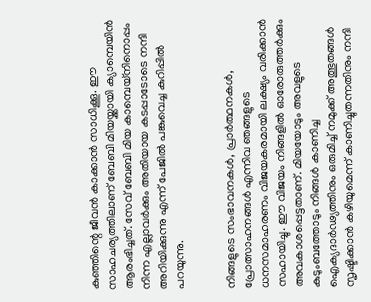കുഞ്ഞിന്റെ ജീവന്‍ കാക്കാന്‍ സാധിക്കൂ. ഈ സാഹചര്യത്തിലാണ് ബേബി മിയയ്ക്കായി ക്യാമ്പെയിന്‍ ആരംഭിച്ചത്. സേവ് ബേബി മിയ കാമ്പെയ്നിനൊപ്പം നിന്ന എല്ലാവര്‍ക്കും അതിയായ കടപ്പാടോടെ നന്ദി അറിയിക്കുന്നു എന്ന് പേജില്‍ പങ്കുവെച്ച കുറിപ്പില്‍ പറയുന്നു.


നിങ്ങളുടെ സംഭാവനകള്‍, പ്രാര്‍ത്ഥനകള്‍, പ്രോത്സാഹനങ്ങള്‍ എന്നിവ ഞങ്ങളുടെ ധനസമാഹരണം വിജയകരമായി ലക്ഷ്യം വരിക്കാന്‍ സഹായിച്ചു. ഈ വിജയം നിങ്ങളില്‍ ഓരോരുത്തര്‍ക്കും അവകാശപ്പെട്ടതാണ്. മിയയോടും അവളുടെ കുടുംബത്തോടും നിങ്ങള്‍ കാണിച്ച ഐക്യദാര്‍ഢ്യത്തിനും ഒരുമിച്ച് നമുക്ക് അത്ഭുതങ്ങള്‍ സൃഷ്ടിക്കാന്‍ കഴിയുമെന്ന് കാണിച്ചുതന്നതിനും നന്ദി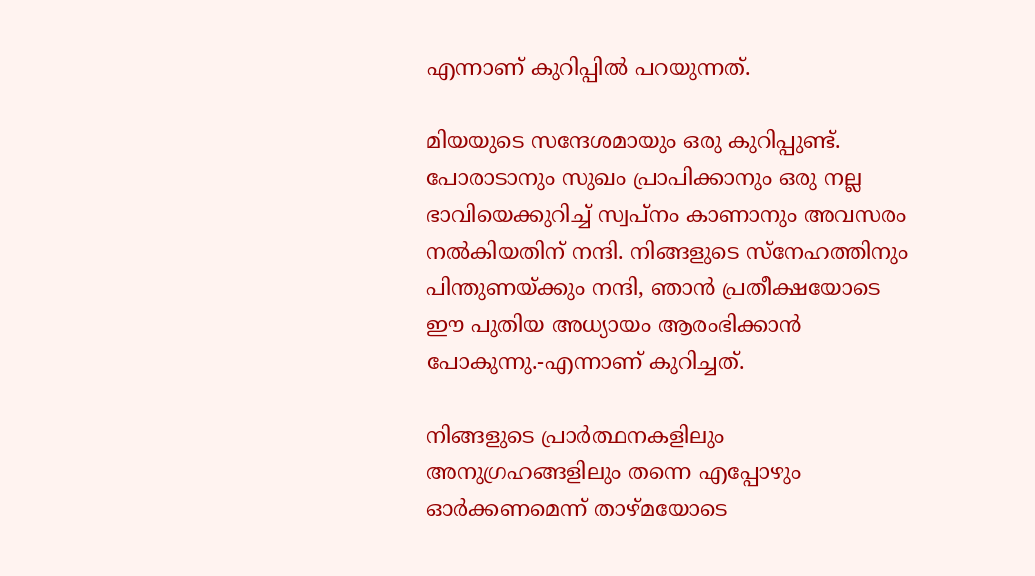എന്നാണ് കുറിപ്പില്‍ പറയുന്നത്.

മിയയുടെ സന്ദേശമായും ഒരു കുറിപ്പുണ്ട്. പോരാടാനും സുഖം പ്രാപിക്കാനും ഒരു നല്ല ഭാവിയെക്കുറിച്ച് സ്വപ്നം കാണാനും അവസരം നല്‍കിയതിന് നന്ദി. നിങ്ങളുടെ സ്‌നേഹത്തിനും പിന്തുണയ്ക്കും നന്ദി, ഞാന്‍ പ്രതീക്ഷയോടെ ഈ പുതിയ അധ്യായം ആരംഭിക്കാന്‍ പോകുന്നു.-എന്നാണ് കുറിച്ചത്.

നിങ്ങളുടെ പ്രാര്‍ത്ഥനകളിലും അനുഗ്രഹങ്ങളിലും തന്നെ എപ്പോഴും ഓര്‍ക്കണമെന്ന് താഴ്മയോടെ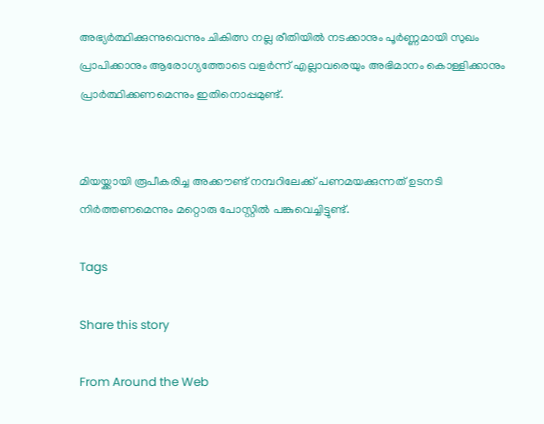അഭ്യര്‍ത്ഥിക്കുന്നുവെന്നും ചികിത്സ നല്ല രീതിയില്‍ നടക്കാനും പൂര്‍ണ്ണമായി സുഖം പ്രാപിക്കാനും ആരോഗ്യത്തോടെ വളര്‍ന്ന് എല്ലാവരെയും അഭിമാനം കൊള്ളിക്കാനും പ്രാര്‍ത്ഥിക്കണമെന്നും ഇതിനൊപ്പമുണ്ട്.


മിയയ്ക്കായി രൂപീകരിച്ച അക്കൗണ്ട് നമ്പറിലേക്ക് പണമയക്കുന്നത് ഉടനടി നിര്‍ത്തണമെന്നും മറ്റൊരു പോസ്റ്റില്‍ പങ്കുവെച്ചിട്ടുണ്ട്.

Tags

Share this story

From Around the Web